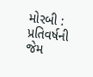મોરબી : પ્રતિવર્ષની જેમ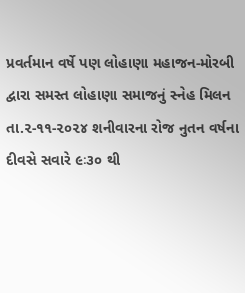પ્રવર્તમાન વર્ષે પણ લોહાણા મહાજન-મોરબી દ્વારા સમસ્ત લોહાણા સમાજનું સ્નેહ મિલન તા.૨-૧૧-૨૦૨૪ શનીવારના રોજ નુતન વર્ષના દીવસે સવારે ૯ઃ૩૦ થી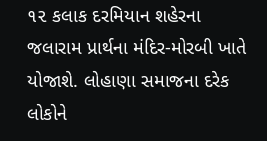૧૨ કલાક દરમિયાન શહેરના જલારામ પ્રાર્થના મંદિર-મોરબી ખાતે યોજાશે. લોહાણા સમાજના દરેક લોકોને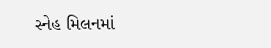સ્નેહ મિલનમાં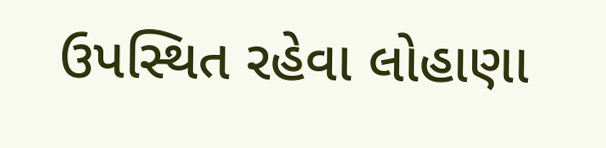ઉપસ્થિત રહેવા લોહાણા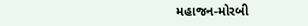મહાજન-મોરબી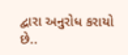દ્વારા અનુરોધ કરાયો છે..